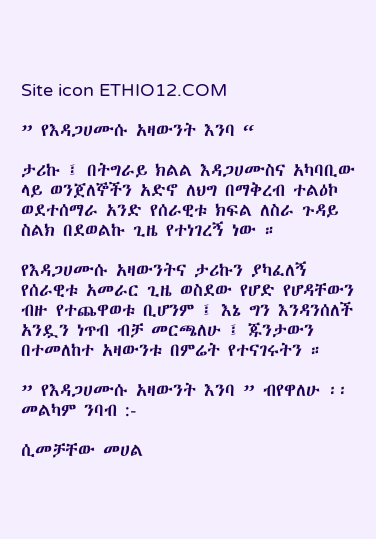Site icon ETHIO12.COM

” የእዳጋሀሙሱ አዛውንት እንባ “

ታሪኩ ፤ በትግራይ ክልል እዳጋሀሙስና አካባቢው ላይ ወንጀለኞችን አድኖ ለህግ በማቅረብ ተልዕኮ ወደተሰማራ አንድ የሰራዊቱ ክፍል ለስራ ጉዳይ ስልክ በደወልኩ ጊዜ የተነገረኝ ነው ።

የእዳጋሀሙሱ አዛውንትና ታሪኩን ያካፈለኝ የሰራዊቱ አመራር ጊዜ ወስደው የሆድ የሆዳቸውን ብዙ የተጨዋወቱ ቢሆንም ፤ እኔ ግን እንዳንሰለች አንዷን ነጥብ ብቻ መርጫለሁ ፤ ጁንታውን በተመለከተ አዛውንቱ በምሬት የተናገሩትን ።

” የእዳጋሀሙሱ አዛውንት እንባ ” ብየዋለሁ ፡፡መልካም ንባብ :-

ሲመቻቸው መሀል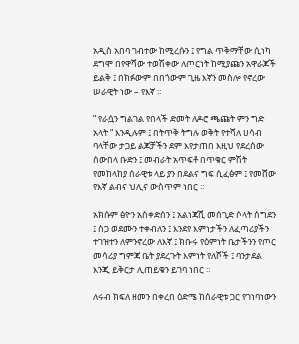አዲስ አበባ ገብተው ከሚረሱን ፤ የግል ጥቅማቸው ሲነካ ደግሞ በየዋሻው ተወሽቀው ለጦርነት ከሚያጩን አዋራጆች ይልቅ ፤ በክፉውም በበጎውም ጊዜ እኛን መስሎ የኖረው ሠራዊት ነው – የእኛ ።

” የራሷን ግልገል የበላች ድመት ለዶሮ ጫጩት ምን ግድ አላት ” እንዲሉም ፤ በትጥቅ ትግሉ ወቅት የተሻለ ሀሳብ ባላቸው ታጋይ ልጆቻችን ደም እየታጠበ እዚህ የደረሰው ሰውበላ ቡድን ፤ መብራት አጥፍቶ በጥቁር ምሽት የመከላከያ ሰራዊቱ ላይ ያን በደልና ግፍ ሲፈፅም ፤ የመሸው የእኛ ልብና ህሊና ውስጥም ነበር ።

አክሱም ፅዮን አስቀድሰን ፤ አልነጃሺ መሰጊድ ሶላት ሰግደን ፤ ስጋ ወደሙን ተቀብለን ፤ እንደየ እምነታችን ለፈጣሪያችን ተገዝተን ለምንኖረው ለእኛ ፤ ክቡሩ የዕምነት ቤታችንን የጦር መሳሪያ ግምጃ ቤት ያደረጉት እምነት የለሾች ፤ ባንታደል እንጂ ይቅርታ ሊጠይቁን ይገባ ነበር ።

ለሩብ ክፍለ ዘመን በቀረበ ዕድሜ ከሰራዊቱ ጋር የገነባነውን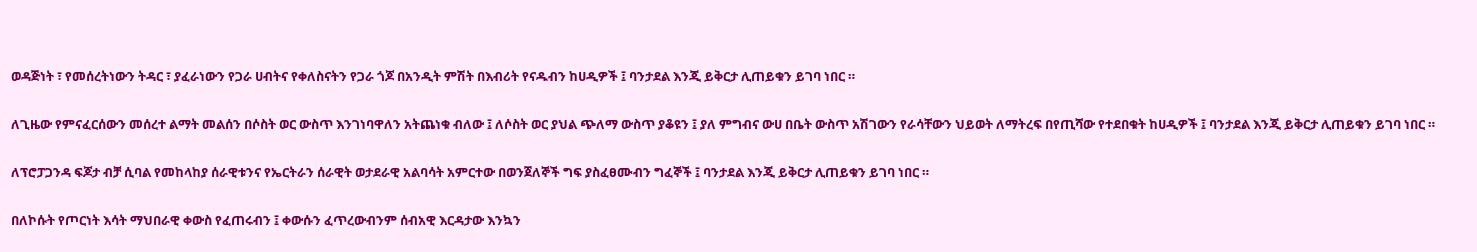ወዳጅነት ፣ የመሰረትነውን ትዳር ፣ ያፈራነውን የጋራ ሀብትና የቀለስናትን የጋራ ጎጆ በአንዲት ምሽት በእብሪት የናዱብን ከሀዲዎች ፤ ባንታደል እንጂ ይቅርታ ሊጠይቁን ይገባ ነበር ።

ለጊዜው የምናፈርሰውን መሰረተ ልማት መልሰን በሶስት ወር ውስጥ እንገነባዋለን አትጨነቁ ብለው ፤ ለሶስት ወር ያህል ጭለማ ውስጥ ያቆዩን ፤ ያለ ምግብና ውሀ በቤት ውስጥ አሽገውን የራሳቸውን ህይወት ለማትረፍ በየጢሻው የተደበቁት ከሀዲዎች ፤ ባንታደል እንጂ ይቅርታ ሊጠይቁን ይገባ ነበር ።

ለፕሮፓጋንዳ ፍጆታ ብቻ ሲባል የመከላከያ ሰራዊቱንና የኤርትራን ሰራዊት ወታደራዊ አልባሳት አምርተው በወንጀለኞች ግፍ ያስፈፀሙብን ግፈኞች ፤ ባንታደል እንጂ ይቅርታ ሊጠይቁን ይገባ ነበር ።

በለኮሱት የጦርነት እሳት ማህበራዊ ቀውስ የፈጠሩብን ፤ ቀውሱን ፈጥረውብንም ሰብአዊ እርዳታው እንኳን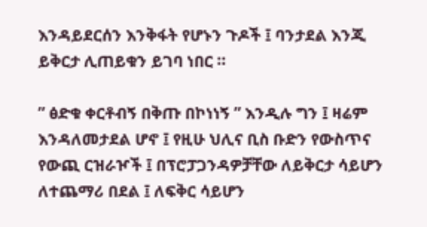እንዳይደርሰን እንቅፋት የሆኑን ጉዶች ፤ ባንታደል እንጂ ይቅርታ ሊጠይቁን ይገባ ነበር ።

” ፅድቁ ቀርቶብኝ በቅጡ በኮነነኝ ” እንዲሉ ግን ፤ ዛሬም እንዳለመታደል ሆኖ ፤ የዚሁ ህሊና ቢስ ቡድን የውስጥና የውጪ ርዝራዦች ፤ በፕሮፓጋንዳዎቻቸው ለይቅርታ ሳይሆን ለተጨማሪ በደል ፤ ለፍቅር ሳይሆን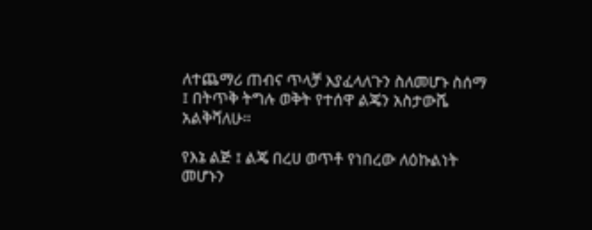ለተጨማሪ ጠብና ጥላቻ እያፈላለጉን ስለመሆኑ ስሰማ ፤ በትጥቅ ትግሉ ወቅት የተሰዋ ልጄን አስታውሼ አልቅሻለሁ።

የእኔ ልጅ ፤ ልጄ በረሀ ወጥቶ የነበረው ለዕኩልነት መሆኑን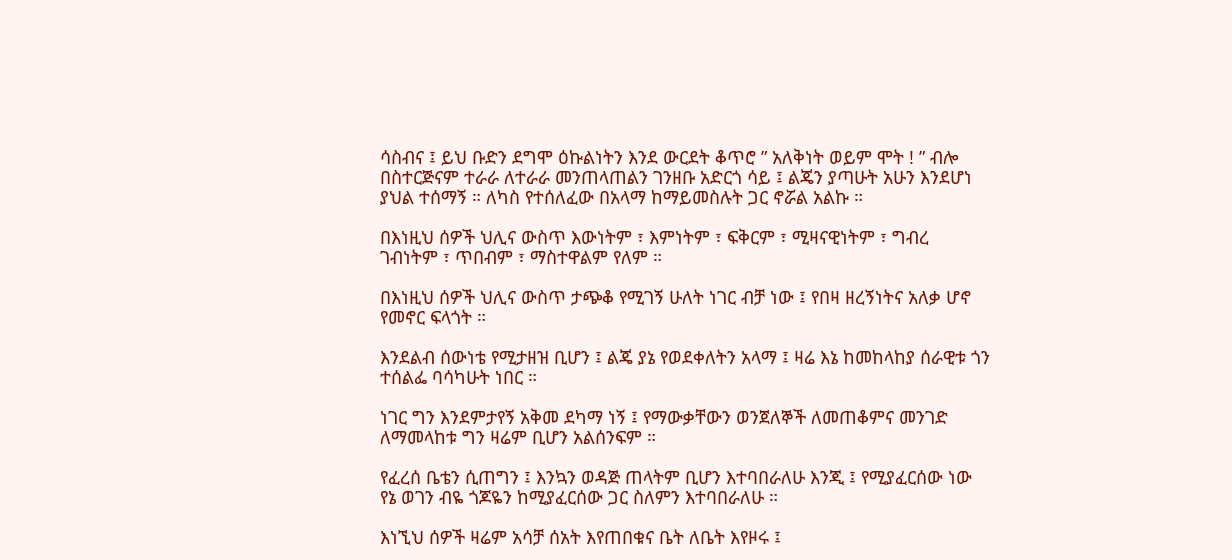ሳስብና ፤ ይህ ቡድን ደግሞ ዕኩልነትን እንደ ውርደት ቆጥሮ ” አለቅነት ወይም ሞት ! ” ብሎ በስተርጅናም ተራራ ለተራራ መንጠላጠልን ገንዘቡ አድርጎ ሳይ ፤ ልጄን ያጣሁት አሁን እንደሆነ ያህል ተሰማኝ ። ለካስ የተሰለፈው በአላማ ከማይመስሉት ጋር ኖሯል አልኩ ።

በእነዚህ ሰዎች ህሊና ውስጥ እውነትም ፣ እምነትም ፣ ፍቅርም ፣ ሚዛናዊነትም ፣ ግብረ ገብነትም ፣ ጥበብም ፣ ማስተዋልም የለም ።

በእነዚህ ሰዎች ህሊና ውስጥ ታጭቆ የሚገኝ ሁለት ነገር ብቻ ነው ፤ የበዛ ዘረኝነትና አለቃ ሆኖ የመኖር ፍላጎት ።

እንደልብ ሰውነቴ የሚታዘዝ ቢሆን ፤ ልጄ ያኔ የወደቀለትን አላማ ፤ ዛሬ እኔ ከመከላከያ ሰራዊቱ ጎን ተሰልፌ ባሳካሁት ነበር ።

ነገር ግን እንደምታየኝ አቅመ ደካማ ነኝ ፤ የማውቃቸውን ወንጀለኞች ለመጠቆምና መንገድ ለማመላከቱ ግን ዛሬም ቢሆን አልሰንፍም ።

የፈረሰ ቤቴን ሲጠግን ፤ እንኳን ወዳጅ ጠላትም ቢሆን እተባበራለሁ እንጂ ፤ የሚያፈርሰው ነው የኔ ወገን ብዬ ጎጆዬን ከሚያፈርሰው ጋር ስለምን እተባበራለሁ ።

እነኚህ ሰዎች ዛሬም አሳቻ ሰአት እየጠበቁና ቤት ለቤት እየዞሩ ፤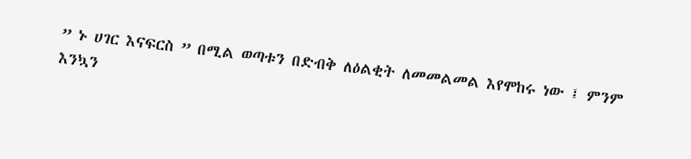” ኑ ሀገር እናፍርስ ” በሚል ወጣቱን በድብቅ ለዕልቂት ለመመልመል እየሞከሩ ነው ፤ ምንም እንኳን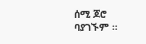ሰሚ ጆሮ ባያገኙም ።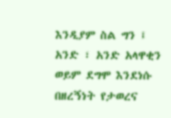እንዲያም ስል ግን ፤ አንድ ፣ አንድ አላዋቂን ወይም ደግሞ እንደነሱ በዘረኝነት የታወረና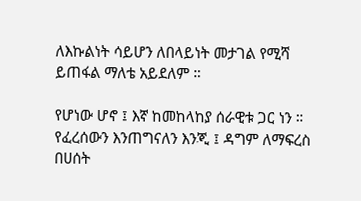ለእኩልነት ሳይሆን ለበላይነት መታገል የሚሻ ይጠፋል ማለቴ አይደለም ።

የሆነው ሆኖ ፤ እኛ ከመከላከያ ሰራዊቱ ጋር ነን ። የፈረሰውን እንጠግናለን እንጂ ፤ ዳግም ለማፍረስ በሀሰት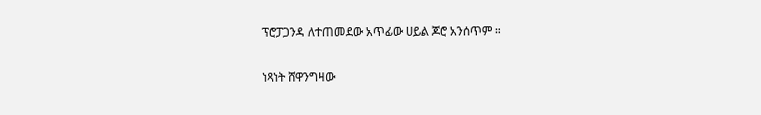ፕሮፓጋንዳ ለተጠመደው አጥፊው ሀይል ጆሮ አንሰጥም ።

ነጻነት ሸዋንግዛው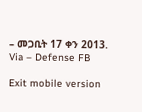– መጋቢት 17 ቀን 2013. Via – Defense FB

Exit mobile version